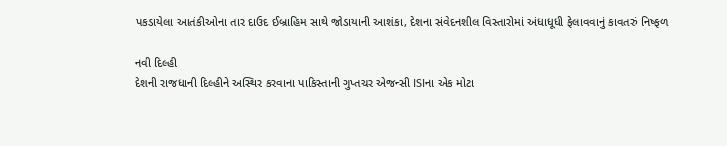પકડાયેલા આતંકીઓના તાર દાઉદ ઈબ્રાહિમ સાથે જોડાયાની આશંકા, દેશના સંવેદનશીલ વિસ્તારોમાં અંધાધૂધી ફેલાવવાનું કાવતરું નિષ્ફળ

નવી દિલ્હી
દેશની રાજધાની દિલ્હીને અસ્થિર કરવાના પાકિસ્તાની ગુપ્તચર એજન્સી ISIના એક મોટા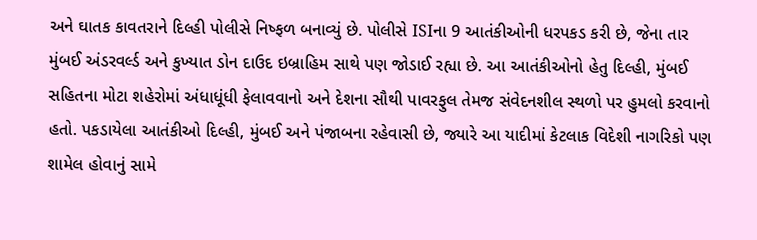અને ઘાતક કાવતરાને દિલ્હી પોલીસે નિષ્ફળ બનાવ્યું છે. પોલીસે ISIના 9 આતંકીઓની ધરપકડ કરી છે, જેના તાર મુંબઈ અંડરવર્લ્ડ અને કુખ્યાત ડોન દાઉદ ઇબ્રાહિમ સાથે પણ જોડાઈ રહ્યા છે. આ આતંકીઓનો હેતુ દિલ્હી, મુંબઈ સહિતના મોટા શહેરોમાં અંધાધૂંધી ફેલાવવાનો અને દેશના સૌથી પાવરફુલ તેમજ સંવેદનશીલ સ્થળો પર હુમલો કરવાનો હતો. પકડાયેલા આતંકીઓ દિલ્હી, મુંબઈ અને પંજાબના રહેવાસી છે, જ્યારે આ યાદીમાં કેટલાક વિદેશી નાગરિકો પણ શામેલ હોવાનું સામે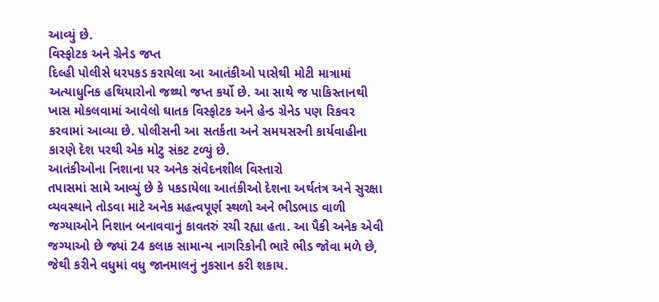આવ્યું છે.
વિસ્ફોટક અને ગ્રેનેડ જપ્ત
દિલ્હી પોલીસે ધરપકડ કરાયેલા આ આતંકીઓ પાસેથી મોટી માત્રામાં અત્યાધુનિક હથિયારોનો જથ્થો જપ્ત કર્યો છે. આ સાથે જ પાકિસ્તાનથી ખાસ મોકલવામાં આવેલો ઘાતક વિસ્ફોટક અને હેન્ડ ગ્રેનેડ પણ રિકવર કરવામાં આવ્યા છે. પોલીસની આ સતર્કતા અને સમયસરની કાર્યવાહીના કારણે દેશ પરથી એક મોટુ સંકટ ટળ્યું છે.
આતંકીઓના નિશાના પર અનેક સંવેદનશીલ વિસ્તારો
તપાસમાં સામે આવ્યું છે કે પકડાયેલા આતંકીઓ દેશના અર્થતંત્ર અને સુરક્ષા વ્યવસ્થાને તોડવા માટે અનેક મહત્વપૂર્ણ સ્થળો અને ભીડભાડ વાળી જગ્યાઓને નિશાન બનાવવાનું કાવતરું રચી રહ્યા હતા. આ પૈકી અનેક એવી જગ્યાઓ છે જ્યાં 24 કલાક સામાન્ય નાગરિકોની ભારે ભીડ જોવા મળે છે, જેથી કરીને વધુમાં વધુ જાનમાલનું નુકસાન કરી શકાય.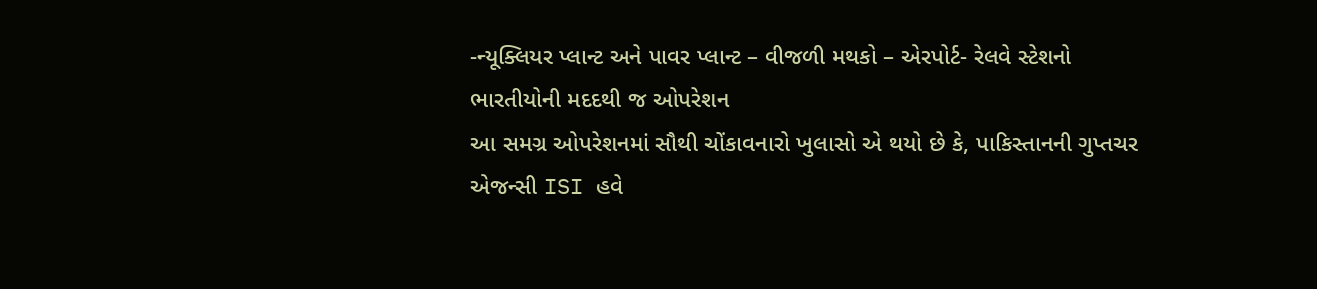-ન્યૂક્લિયર પ્લાન્ટ અને પાવર પ્લાન્ટ – વીજળી મથકો – એરપોર્ટ- રેલવે સ્ટેશનો
ભારતીયોની મદદથી જ ઓપરેશન
આ સમગ્ર ઓપરેશનમાં સૌથી ચોંકાવનારો ખુલાસો એ થયો છે કે, પાકિસ્તાનની ગુપ્તચર એજન્સી ISI હવે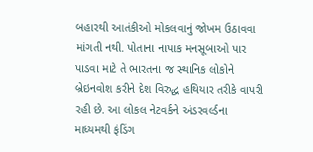બહારથી આતંકીઓ મોકલવાનું જોખમ ઉઠાવવા માંગતી નથી. પોતાના નાપાક મનસૂબાઓ પાર પાડવા માટે તે ભારતના જ સ્થાનિક લોકોને બ્રેઇનવોશ કરીને દેશ વિરુદ્ધ હથિયાર તરીકે વાપરી રહી છે. આ લોકલ નેટવર્કને અંડરવર્લ્ડના માધ્યમથી ફંડિંગ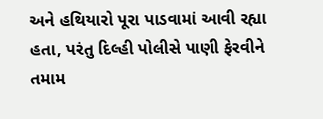અને હથિયારો પૂરા પાડવામાં આવી રહ્યા હતા, પરંતુ દિલ્હી પોલીસે પાણી ફેરવીને તમામ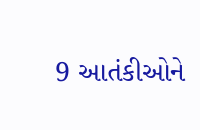9 આતંકીઓને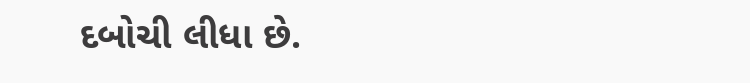દબોચી લીધા છે.